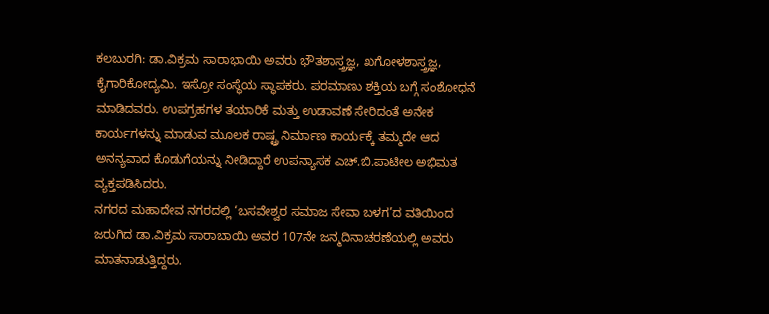ಕಲಬುರಗಿ: ಡಾ.ವಿಕ್ರಮ ಸಾರಾಭಾಯಿ ಅವರು ಭೌತಶಾಸ್ತ್ರಜ್ಞ, ಖಗೋಳಶಾಸ್ತ್ರಜ್ಞ, ಕೈಗಾರಿಕೋದ್ಯಮಿ. ಇಸ್ರೋ ಸಂಸ್ಥೆಯ ಸ್ಥಾಪಕರು. ಪರಮಾಣು ಶಕ್ತಿಯ ಬಗ್ಗೆ ಸಂಶೋಧನೆ ಮಾಡಿದವರು. ಉಪಗ್ರಹಗಳ ತಯಾರಿಕೆ ಮತ್ತು ಉಡಾವಣೆ ಸೇರಿದಂತೆ ಅನೇಕ ಕಾರ್ಯಗಳನ್ನು ಮಾಡುವ ಮೂಲಕ ರಾಷ್ಟ್ರ ನಿರ್ಮಾಣ ಕಾರ್ಯಕ್ಕೆ ತಮ್ಮದೇ ಆದ ಅನನ್ಯವಾದ ಕೊಡುಗೆಯನ್ನು ನೀಡಿದ್ದಾರೆ ಉಪನ್ಯಾಸಕ ಎಚ್.ಬಿ.ಪಾಟೀಲ ಅಭಿಮತ ವ್ಯಕ್ತಪಡಿಸಿದರು.
ನಗರದ ಮಹಾದೇವ ನಗರದಲ್ಲಿ ‘ಬಸವೇಶ್ವರ ಸಮಾಜ ಸೇವಾ ಬಳಗ’ದ ವತಿಯಿಂದ ಜರುಗಿದ ಡಾ.ವಿಕ್ರಮ ಸಾರಾಬಾಯಿ ಅವರ 107ನೇ ಜನ್ಮದಿನಾಚರಣೆಯಲ್ಲಿ ಅವರು ಮಾತನಾಡುತ್ತಿದ್ದರು.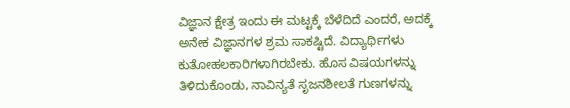ವಿಜ್ಞಾನ ಕ್ಷೇತ್ರ ಇಂದು ಈ ಮಟ್ಟಕ್ಕೆ ಬೆಳೆದಿದೆ ಎಂದರೆ, ಅದಕ್ಕೆ ಅನೇಕ ವಿಜ್ಞಾನಗಳ ಶ್ರಮ ಸಾಕಷ್ಟಿದೆ. ವಿದ್ಯಾರ್ಥಿಗಳು ಕುತೋಹಲಕಾರಿಗಳಾಗಿರಬೇಕು. ಹೊಸ ವಿಷಯಗಳನ್ನು ತಿಳಿದುಕೊಂಡು, ನಾವಿನ್ಯತೆ ಸೃಜನಶೀಲತೆ ಗುಣಗಳನ್ನು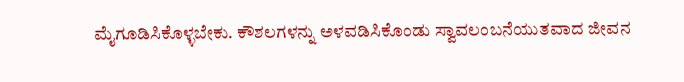ಮೈಗೂಡಿಸಿಕೊಳ್ಳಬೇಕು. ಕೌಶಲಗಳನ್ನು ಅಳವಡಿಸಿಕೊಂಡು ಸ್ವಾವಲಂಬನೆಯುತವಾದ ಜೀವನ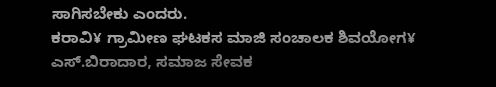ಸಾಗಿಸಬೇಕು ಎಂದರು.
ಕರಾವಿ¥ ಗ್ರಾಮೀಣ ಘಟಕಸ ಮಾಜಿ ಸಂಚಾಲಕ ಶಿವಯೋಗ¥ ಎಸ್.ಬಿರಾದಾರ, ಸಮಾಜ ಸೇವಕ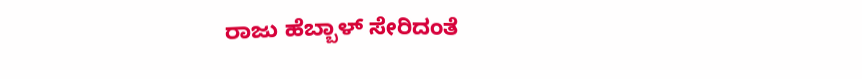ರಾಜು ಹೆಬ್ಬಾಳ್ ಸೇರಿದಂತೆ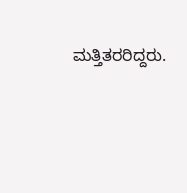ಮತ್ತಿತರರಿದ್ದರು.